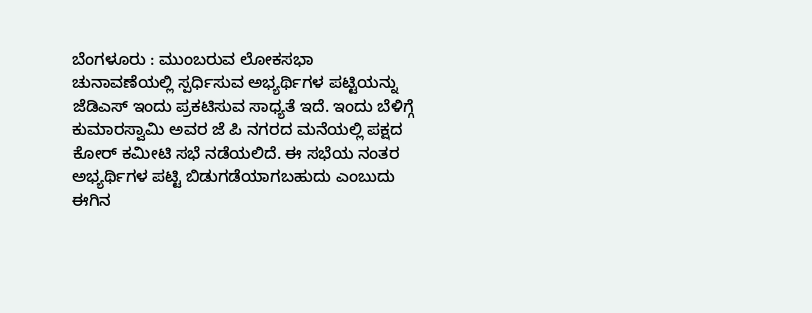ಬೆಂಗಳೂರು : ಮುಂಬರುವ ಲೋಕಸಭಾ ಚುನಾವಣೆಯಲ್ಲಿ ಸ್ಪರ್ಧಿಸುವ ಅಭ್ಯರ್ಥಿಗಳ ಪಟ್ಟಿಯನ್ನು ಜೆಡಿಎಸ್ ಇಂದು ಪ್ರಕಟಿಸುವ ಸಾಧ್ಯತೆ ಇದೆ. ಇಂದು ಬೆಳಿಗ್ಗೆ ಕುಮಾರಸ್ವಾಮಿ ಅವರ ಜೆ ಪಿ ನಗರದ ಮನೆಯಲ್ಲಿ ಪಕ್ಷದ ಕೋರ್ ಕಮೀಟಿ ಸಭೆ ನಡೆಯಲಿದೆ. ಈ ಸಭೆಯ ನಂತರ ಅಭ್ಯರ್ಥಿಗಳ ಪಟ್ಟಿ ಬಿಡುಗಡೆಯಾಗಬಹುದು ಎಂಬುದು ಈಗಿನ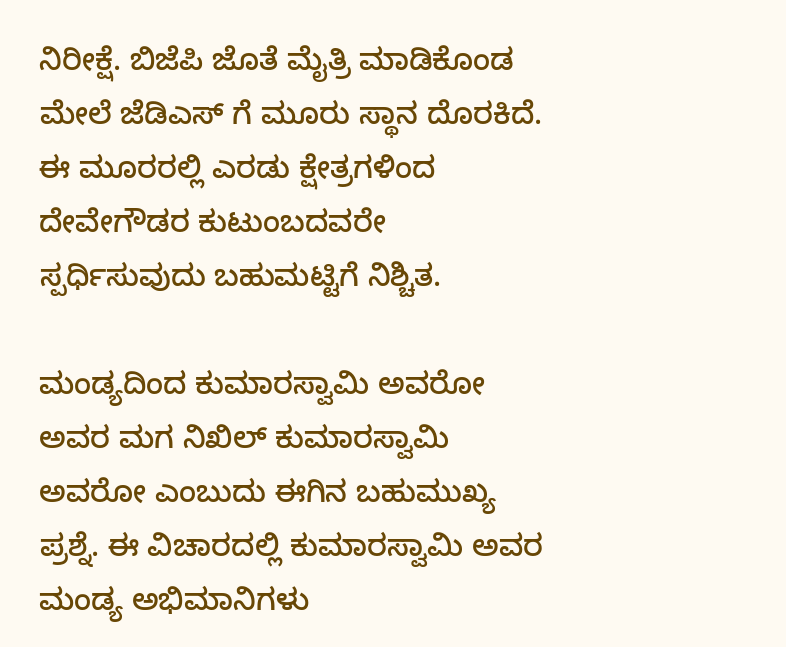ನಿರೀಕ್ಷೆ. ಬಿಜೆಪಿ ಜೊತೆ ಮೈತ್ರಿ ಮಾಡಿಕೊಂಡ ಮೇಲೆ ಜೆಡಿಎಸ್ ಗೆ ಮೂರು ಸ್ಥಾನ ದೊರಕಿದೆ. ಈ ಮೂರರಲ್ಲಿ ಎರಡು ಕ್ಷೇತ್ರಗಳಿಂದ ದೇವೇಗೌಡರ ಕುಟುಂಬದವರೇ ಸ್ಪರ್ಧಿಸುವುದು ಬಹುಮಟ್ಟಿಗೆ ನಿಶ್ಚಿತ.

ಮಂಡ್ಯದಿಂದ ಕುಮಾರಸ್ವಾಮಿ ಅವರೋ ಅವರ ಮಗ ನಿಖಿಲ್ ಕುಮಾರಸ್ವಾಮಿ ಅವರೋ ಎಂಬುದು ಈಗಿನ ಬಹುಮುಖ್ಯ ಪ್ರಶ್ನೆ. ಈ ವಿಚಾರದಲ್ಲಿ ಕುಮಾರಸ್ವಾಮಿ ಅವರ ಮಂಡ್ಯ ಅಭಿಮಾನಿಗಳು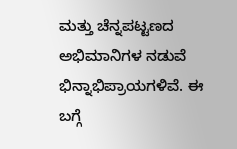ಮತ್ತು ಚೆನ್ನಪಟ್ಟಣದ ಅಭಿಮಾನಿಗಳ ನಡುವೆ ಭಿನ್ನಾಭಿಪ್ರಾಯಗಳಿವೆ. ಈ ಬಗ್ಗೆ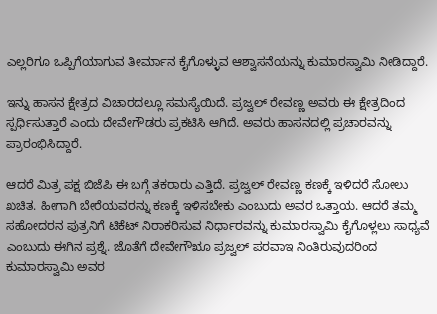ಎಲ್ಲರಿಗೂ ಒಪ್ಪಿಗೆಯಾಗುವ ತೀರ್ಮಾನ ಕೈಗೊಳ್ಳುವ ಆಶ್ವಾಸನೆಯನ್ನು ಕುಮಾರಸ್ವಾಮಿ ನೀಡಿದ್ದಾರೆ.

ಇನ್ನು ಹಾಸನ ಕ್ಷೇತ್ರದ ವಿಚಾರದಲ್ಲೂ ಸಮಸ್ಯೆಯಿದೆ. ಪ್ರಜ್ವಲ್ ರೇವಣ್ಣ ಅವರು ಈ ಕ್ಷೇತ್ರದಿಂದ ಸ್ಪರ್ಧಿಸುತ್ತಾರೆ ಎಂದು ದೇವೇಗೌಡರು ಪ್ರಕಟಿಸಿ ಆಗಿದೆ. ಅವರು ಹಾಸನದಲ್ಲಿ ಪ್ರಚಾರವನ್ನು ಪ್ರಾರಂಭಿಸಿದ್ದಾರೆ.

ಆದರೆ ಮಿತ್ರ ಪಕ್ಷ ಬಿಜೆಪಿ ಈ ಬಗ್ಗೆ ತಕರಾರು ಎತ್ತಿದೆ. ಪ್ರಜ್ವಲ್ ರೇವಣ್ಣ ಕಣಕ್ಕೆ ಇಳಿದರೆ ಸೋಲು ಖಚಿತ. ಹೀಗಾಗಿ ಬೇರೆಯವರನ್ನು ಕಣಕ್ಕೆ ಇಳಿಸಬೇಕು ಎಂಬುದು ಅವರ ಒತ್ತಾಯ. ಆದರೆ ತಮ್ಮ ಸಹೋದರನ ಪುತ್ರನಿಗೆ ಟಿಕೆಟ್ ನಿರಾಕರಿಸುವ ನಿರ್ಧಾರವನ್ನು ಕುಮಾರಸ್ವಾಮಿ ಕೈಗೊಳ್ಲಲು ಸಾಧ್ಯವೆ ಎಂಬುದು ಈಗಿನ ಪ್ರಶ್ನೆ. ಜೊತೆಗೆ ದೇವೇಗೌೠ ಪ್ರಜ್ವಲ್ ಪರವಾಇ ನಿಂತಿರುವುದರಿಂದ ಕುಮಾರಸ್ವಾಮಿ ಅವರ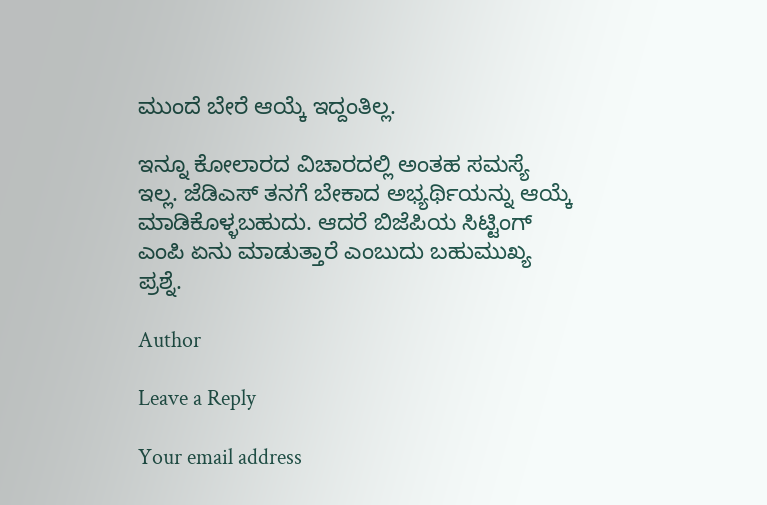ಮುಂದೆ ಬೇರೆ ಆಯ್ಕೆ ಇದ್ದಂತಿಲ್ಲ.

ಇನ್ನೂ ಕೋಲಾರದ ವಿಚಾರದಲ್ಲಿ ಅಂತಹ ಸಮಸ್ಯೆ ಇಲ್ಲ. ಜೆಡಿಎಸ್ ತನಗೆ ಬೇಕಾದ ಅಭ್ಯರ್ಥಿಯನ್ನು ಆಯ್ಕೆ ಮಾಡಿಕೊಳ್ಳಬಹುದು. ಆದರೆ ಬಿಜೆಪಿಯ ಸಿಟ್ಟಿಂಗ್ ಎಂಪಿ ಏನು ಮಾಡುತ್ತಾರೆ ಎಂಬುದು ಬಹುಮುಖ್ಯ ಪ್ರಶ್ನೆ.

Author

Leave a Reply

Your email address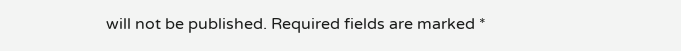will not be published. Required fields are marked *